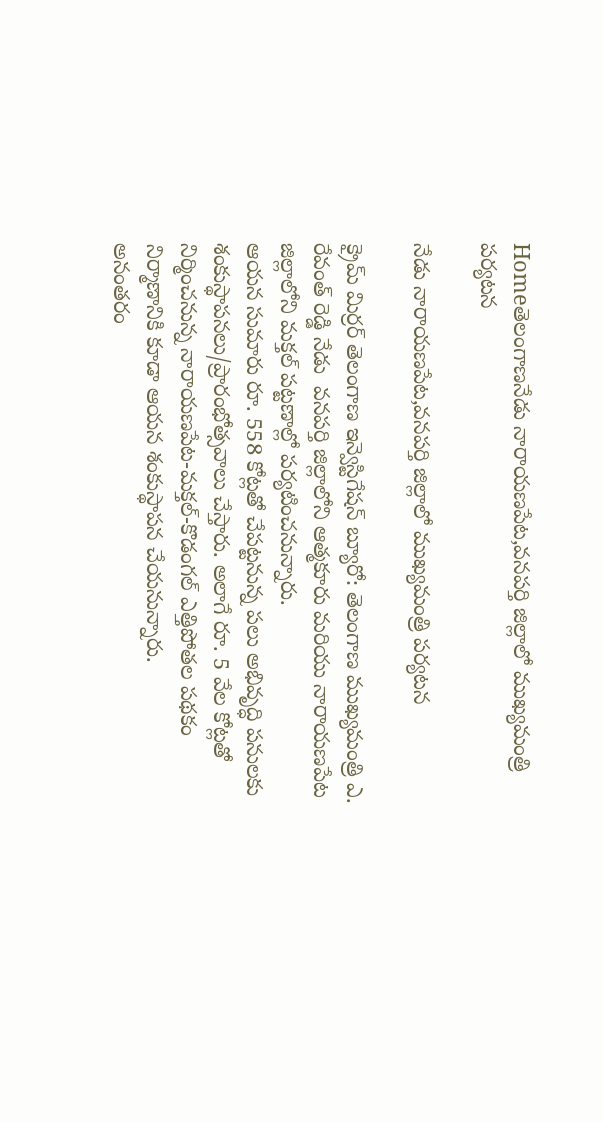Homeతెలంగాణనేడు నారాయణపేట,వనపర్తి జిల్లాలో ముఖ్యమంత్రి పర్యటన

నేడు నారాయణపేట,వనపర్తి జిల్లాలో ముఖ్యమంత్రి పర్యటన

క్రైమ్ మిర్రర్ తెలంగాణ ఇన్వెస్టిగేషన్ బ్యూరో: తెలంగాణ ముఖ్యమంత్రి ఎ. రేవంత్ రెడ్డి నేడు  వనపర్తి జిల్లాలోని ఆత్మకూరు మరియు నారాయణపేట జిల్లాలోని మక్తల్ పట్టణాల్లో పర్యటించనున్నారు.
ఆయన సుమారు రూ. 558 కోట్లతో చేపట్టనున్న పలు అభివృద్ధి పనులకు శంకుస్థాపనలు/ప్రారంభోత్సవాలు చేస్తారు. అలాగే రూ. 5 వేల కోట్లతో నిర్మించనున్న నారాయణపేట-మక్తల్-కొడంగల్ ఎత్తిపోతల పథకం నిర్మాణానికి కూడా ఆయన శంకుస్థాపన చేయనున్నారు.
అనంతరం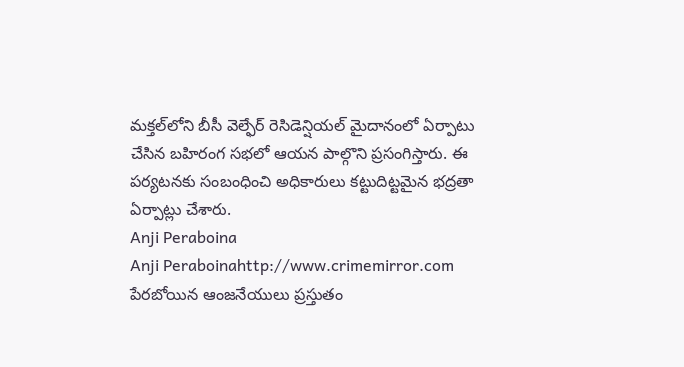మక్తల్‌లోని బీసీ వెల్ఫేర్ రెసిడెన్షియల్ మైదానంలో ఏర్పాటు చేసిన బహిరంగ సభలో ఆయన పాల్గొని ప్రసంగిస్తారు. ఈ పర్యటనకు సంబంధించి అధికారులు కట్టుదిట్టమైన భద్రతా ఏర్పాట్లు చేశారు.
Anji Peraboina
Anji Peraboinahttp://www.crimemirror.com
పేరబోయిన ఆంజనేయులు ప్రస్తుతం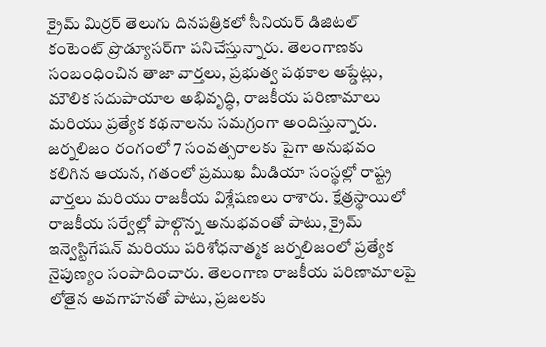క్రైమ్ మిర్రర్ తెలుగు దినపత్రికలో సీనియర్ డిజిటల్ కంటెంట్ ప్రొడ్యూసర్‌గా పనిచేస్తున్నారు. తెలంగాణకు సంబంధించిన తాజా వార్తలు, ప్రభుత్వ పథకాల అప్డేట్లు, మౌలిక సదుపాయాల అభివృద్ధి, రాజకీయ పరిణామాలు మరియు ప్రత్యేక కథనాలను సమగ్రంగా అందిస్తున్నారు. జర్నలిజం రంగంలో 7 సంవత్సరాలకు పైగా అనుభవం కలిగిన ఆయన, గతంలో ప్రముఖ మీడియా సంస్థల్లో రాష్ట్ర వార్తలు మరియు రాజకీయ విశ్లేషణలు రాశారు. క్షేత్రస్థాయిలో రాజకీయ సర్వేల్లో పాల్గొన్న అనుభవంతో పాటు, క్రైమ్ ఇన్వెస్టిగేషన్ మరియు పరిశోధనాత్మక జర్నలిజంలో ప్రత్యేక నైపుణ్యం సంపాదించారు. తెలంగాణ రాజకీయ పరిణామాలపై లోతైన అవగాహనతో పాటు, ప్రజలకు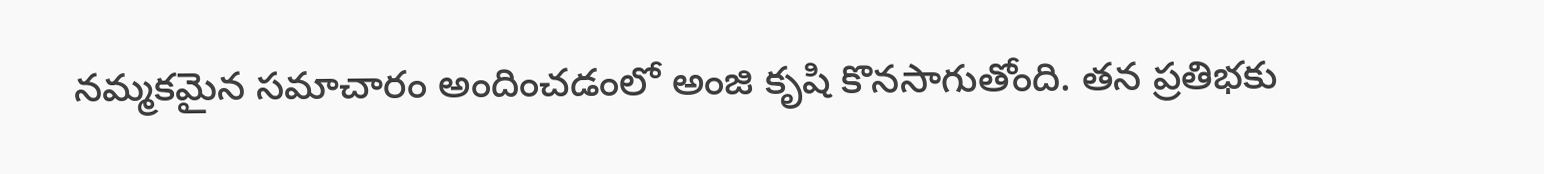నమ్మకమైన సమాచారం అందించడంలో అంజి కృషి కొనసాగుతోంది. తన ప్రతిభకు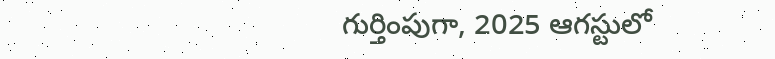గుర్తింపుగా, 2025 ఆగస్టులో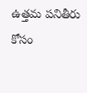ఉత్తమ పనితీరు కోసం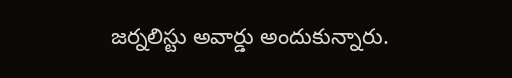జర్నలిస్టు అవార్డు అందుకున్నారు.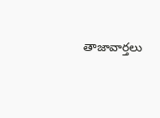తాజావార్తలు